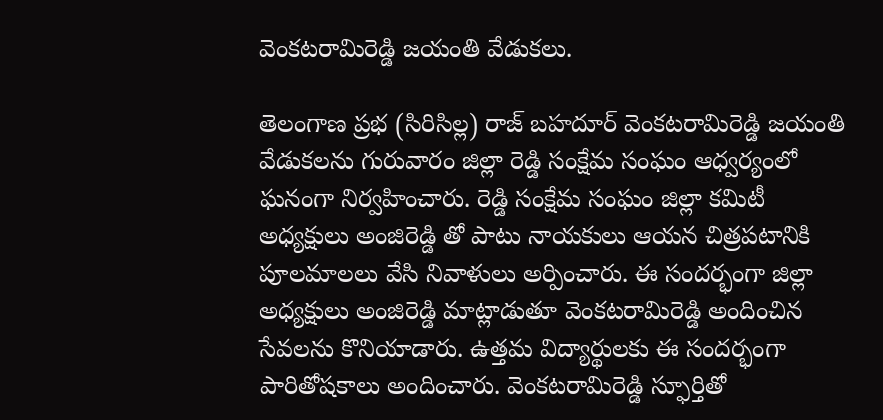వెంకటరామిరెడ్డి జయంతి వేడుకలు.

తెలంగాణ ప్రభ (సిరిసిల్ల) రాజ్ బహదూర్ వెంకటరామిరెడ్డి జయంతి వేడుకలను గురువారం జిల్లా రెడ్డి సంక్షేమ సంఘం ఆధ్వర్యంలో ఘనంగా నిర్వహించారు. రెడ్డి సంక్షేమ సంఘం జిల్లా కమిటీ అధ్యక్షులు అంజిరెడ్డి తో పాటు నాయకులు ఆయన చిత్రపటానికి పూలమాలలు వేసి నివాళులు అర్పించారు. ఈ సందర్భంగా జిల్లా అధ్యక్షులు అంజిరెడ్డి మాట్లాడుతూ వెంకటరామిరెడ్డి అందించిన సేవలను కొనియాడారు. ఉత్తమ విద్యార్థులకు ఈ సందర్భంగా పారితోషకాలు అందించారు. వెంకటరామిరెడ్డి స్ఫూర్తితో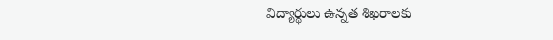విద్యార్థులు ఉన్నత శిఖరాలకు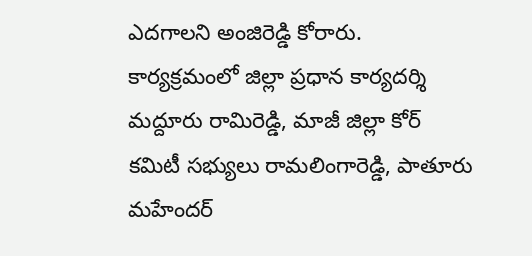ఎదగాలని అంజిరెడ్డి కోరారు. కార్యక్రమంలో జిల్లా ప్రధాన కార్యదర్శి మద్దూరు రామిరెడ్డి, మాజీ జిల్లా కోర్ కమిటీ సభ్యులు రామలింగారెడ్డి, పాతూరు మహేందర్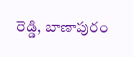రెడ్డి, బాణాపురం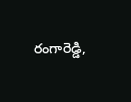రంగారెడ్డి,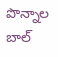పొన్నాల బాల్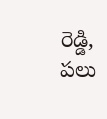రెడ్డి, పలు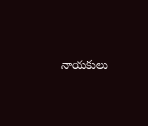నాయకులు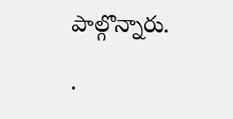పాల్గొన్నారు.

.